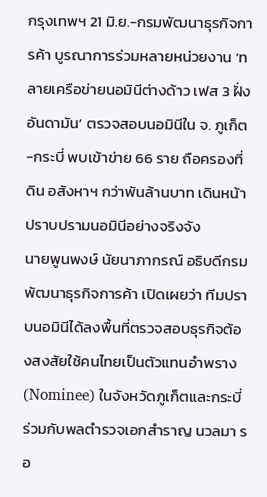กรุงเทพฯ 21 มิ.ย.-กรมพัฒนาธุรกิจการค้า บูรณาการร่วมหลายหน่วยงาน ‘ทลายเครือข่ายนอมินีต่างด้าว เฟส 3 ฝั่งอันดามัน’ ตรวจสอบนอมินีใน จ. ภูเก็ต-กระบี่ พบเข้าข่าย 66 ราย ถือครองที่ดิน อสังหาฯ กว่าพันล้านบาท เดินหน้าปราบปรามนอมินีอย่างจริงจัง
นายพูนพงษ์ นัยนาภากรณ์ อธิบดีกรมพัฒนาธุรกิจการค้า เปิดเผยว่า ทีมปราบนอมินีได้ลงพื้นที่ตรวจสอบธุรกิจต้องสงสัยใช้คนไทยเป็นตัวแทนอำพราง (Nominee) ในจังหวัดภูเก็ตและกระบี่ ร่วมกับพลตำรวจเอกสำราญ นวลมา รอ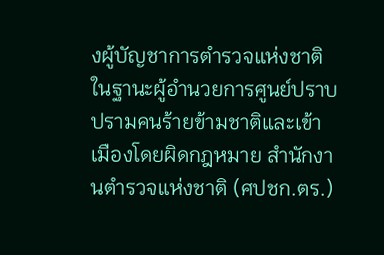งผู้บัญชาการตำรวจแห่งชาติ ในฐานะผู้อำนวยการศูนย์ปราบปรามคนร้ายข้ามชาติและเข้าเมืองโดยผิดกฎหมาย สำนักงานตำรวจแห่งชาติ (ศปชก.ตร.)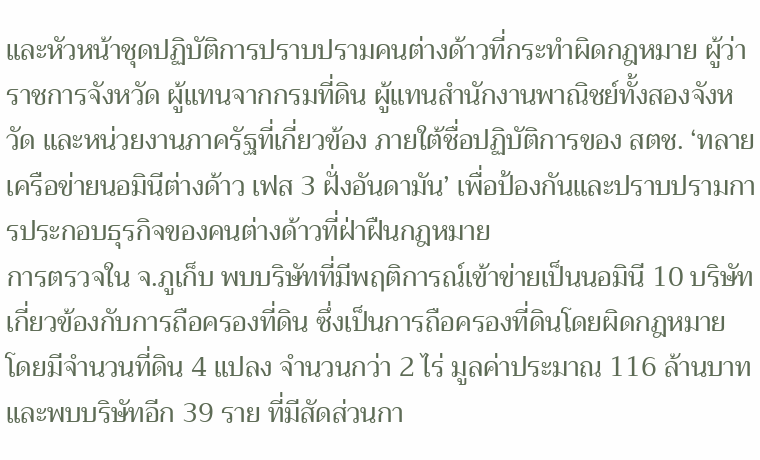และหัวหน้าชุดปฏิบัติการปราบปรามคนต่างด้าวที่กระทำผิดกฎหมาย ผู้ว่าราชการจังหวัด ผู้แทนจากกรมที่ดิน ผู้แทนสำนักงานพาณิชย์ทั้งสองจังหวัด และหน่วยงานภาครัฐที่เกี่ยวข้อง ภายใต้ชื่อปฏิบัติการของ สตช. ‘ทลายเครือข่ายนอมินีต่างด้าว เฟส 3 ฝั่งอันดามัน’ เพื่อป้องกันและปราบปรามการประกอบธุรกิจของคนต่างด้าวที่ฝ่าฝืนกฎหมาย
การตรวจใน จ.ภูเก็บ พบบริษัทที่มีพฤติการณ์เข้าข่ายเป็นนอมินี 10 บริษัท เกี่ยวข้องกับการถือครองที่ดิน ซึ่งเป็นการถือครองที่ดินโดยผิดกฎหมาย โดยมีจำนวนที่ดิน 4 แปลง จำนวนกว่า 2 ไร่ มูลค่าประมาณ 116 ล้านบาท และพบบริษัทอีก 39 ราย ที่มีสัดส่วนกา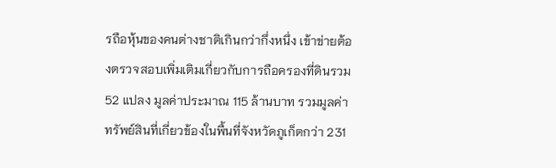รถือหุ้นของคนต่างชาติเกินกว่ากึ่งหนึ่ง เข้าข่ายต้องตรวจสอบเพิ่มเติมเกี่ยวกับการถือครองที่ดินรวม 52 แปลง มูลค่าประมาณ 115 ล้านบาท รวมมูลค่าทรัพย์สินที่เกี่ยวข้องในพื้นที่จังหวัดภูเก็ตกว่า 231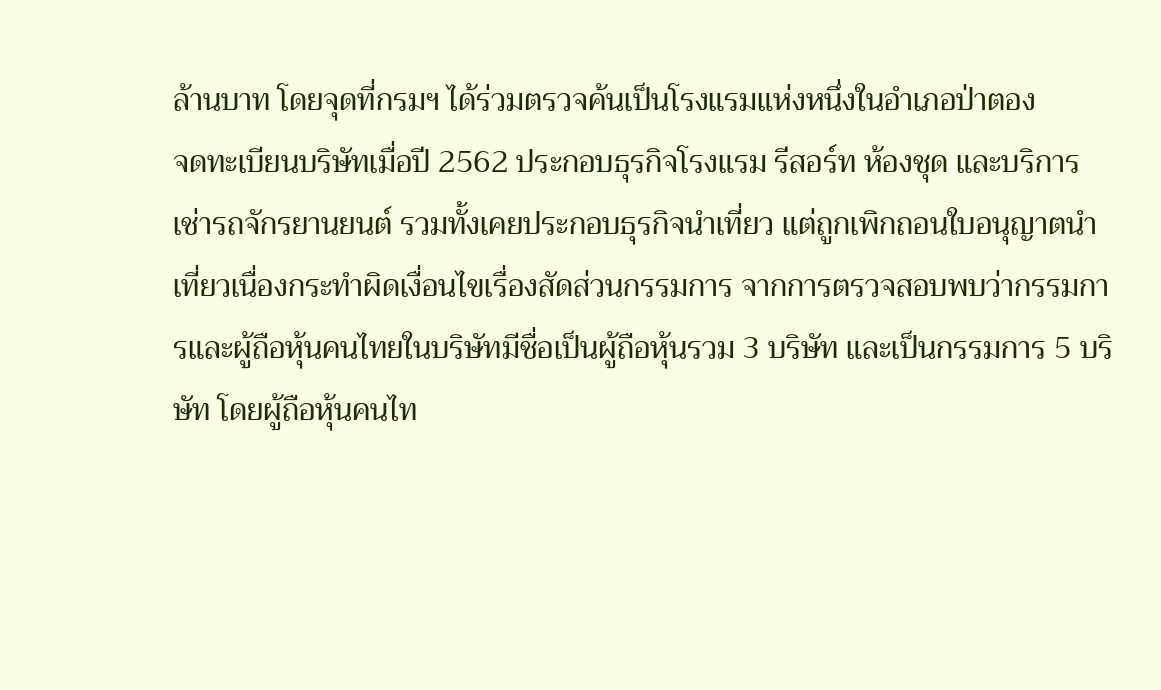ล้านบาท โดยจุดที่กรมฯ ได้ร่วมตรวจค้นเป็นโรงแรมแห่งหนึ่งในอำเภอป่าตอง
จดทะเบียนบริษัทเมื่อปี 2562 ประกอบธุรกิจโรงแรม รีสอร์ท ห้องชุด และบริการเช่ารถจักรยานยนต์ รวมทั้งเคยประกอบธุรกิจนำเที่ยว แต่ถูกเพิกถอนใบอนุญาตนำเที่ยวเนื่องกระทำผิดเงื่อนไขเรื่องสัดส่วนกรรมการ จากการตรวจสอบพบว่ากรรมการและผู้ถือหุ้นคนไทยในบริษัทมีชื่อเป็นผู้ถือหุ้นรวม 3 บริษัท และเป็นกรรมการ 5 บริษัท โดยผู้ถือหุ้นคนไท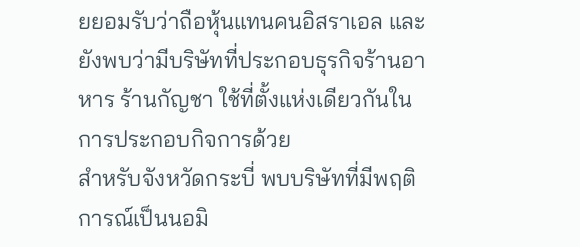ยยอมรับว่าถือหุ้นแทนคนอิสราเอล และยังพบว่ามีบริษัทที่ประกอบธุรกิจร้านอาหาร ร้านกัญชา ใช้ที่ตั้งแห่งเดียวกันในการประกอบกิจการด้วย
สำหรับจังหวัดกระบี่ พบบริษัทที่มีพฤติการณ์เป็นนอมิ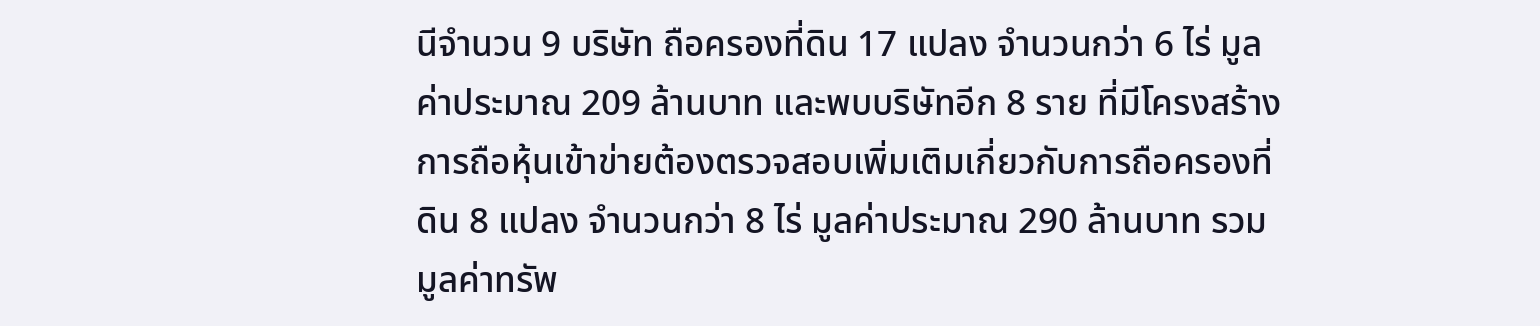นีจำนวน 9 บริษัท ถือครองที่ดิน 17 แปลง จำนวนกว่า 6 ไร่ มูลค่าประมาณ 209 ล้านบาท และพบบริษัทอีก 8 ราย ที่มีโครงสร้างการถือหุ้นเข้าข่ายต้องตรวจสอบเพิ่มเติมเกี่ยวกับการถือครองที่ดิน 8 แปลง จำนวนกว่า 8 ไร่ มูลค่าประมาณ 290 ล้านบาท รวมมูลค่าทรัพ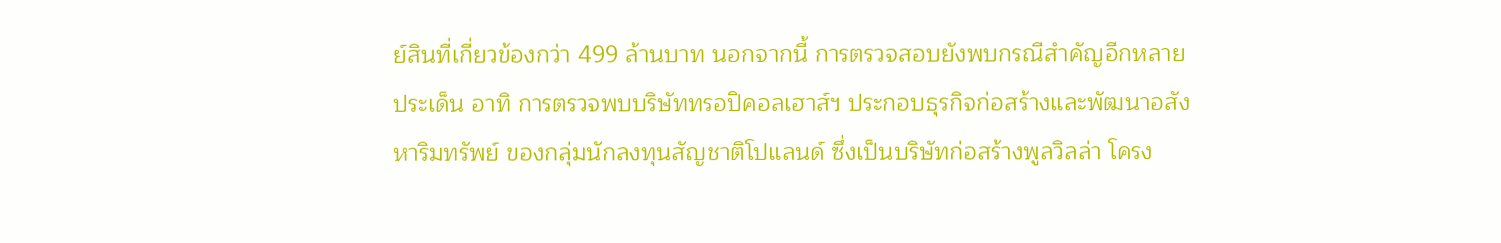ย์สินที่เกี่ยวข้องกว่า 499 ล้านบาท นอกจากนี้ การตรวจสอบยังพบกรณีสำคัญอีกหลายประเด็น อาทิ การตรวจพบบริษัททรอปิคอลเฮาส์ฯ ประกอบธุรกิจก่อสร้างและพัฒนาอสังหาริมทรัพย์ ของกลุ่มนักลงทุนสัญชาติโปแลนด์ ซึ่งเป็นบริษัทก่อสร้างพูลวิลล่า โครง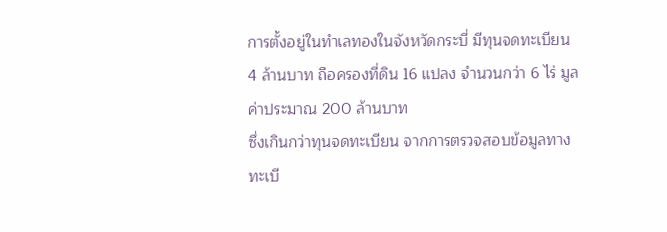การตั้งอยู่ในทำเลทองในจังหวัดกระบี่ มีทุนจดทะเบียน 4 ล้านบาท ถือครองที่ดิน 16 แปลง จำนวนกว่า 6 ไร่ มูลค่าประมาณ 200 ล้านบาท
ซึ่งเกินกว่าทุนจดทะเบียน จากการตรวจสอบข้อมูลทางทะเบี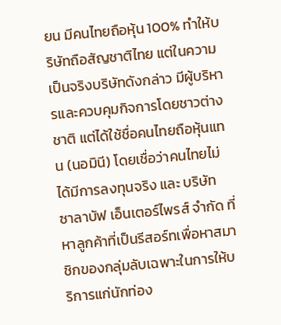ยน มีคนไทยถือหุ้น 100% ทำให้บริษัทถือสัญชาติไทย แต่ในความเป็นจริงบริษัทดังกล่าว มีผู้บริหารและควบคุมกิจการโดยชาวต่างชาติ แต่ได้ใช้ชื่อคนไทยถือหุ้นแทน (นอมินี) โดยเชื่อว่าคนไทยไม่ได้มีการลงทุนจริง และ บริษัท ซาลาบัฟ เอ็นเตอร์ไพรส์ จำกัด ที่หาลูกค้าที่เป็นรีสอร์ทเพื่อหาสมาชิกของกลุ่มลับเฉพาะในการให้บริการแก่นักท่อง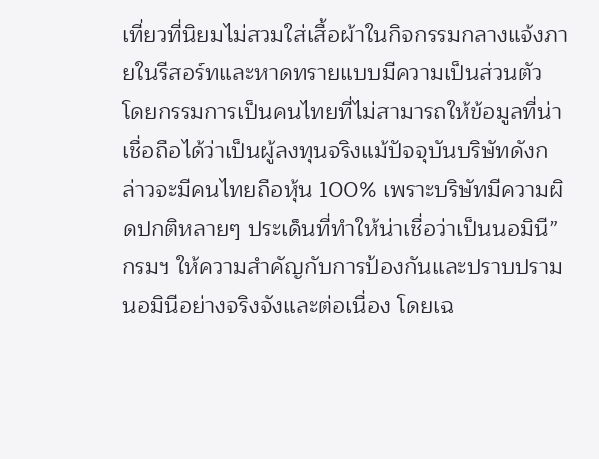เที่ยวที่นิยมไม่สวมใส่เสื้อผ้าในกิจกรรมกลางแจ้งภายในรีสอร์ทและหาดทรายแบบมีความเป็นส่วนตัว โดยกรรมการเป็นคนไทยที่ไม่สามารถให้ข้อมูลที่น่าเชื่อถือได้ว่าเป็นผู้ลงทุนจริงแม้ปัจจุบันบริษัทดังกล่าวจะมีคนไทยถือหุ้น 100% เพราะบริษัทมีความผิดปกติหลายๆ ประเด็นที่ทำให้น่าเชื่อว่าเป็นนอมินี”
กรมฯ ให้ความสำคัญกับการป้องกันและปราบปรามนอมินีอย่างจริงจังและต่อเนื่อง โดยเฉ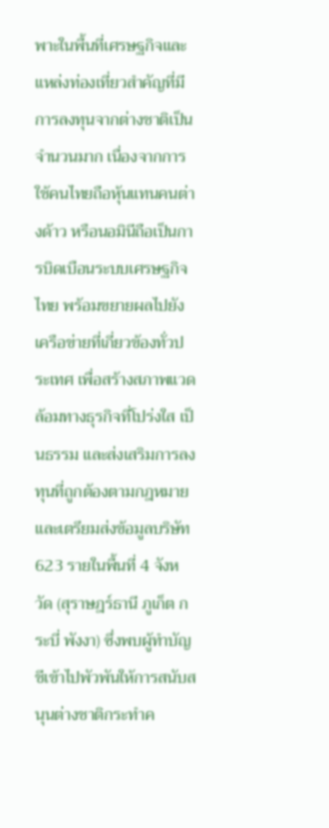พาะในพื้นที่เศรษฐกิจและแหล่งท่องเที่ยวสำคัญที่มีการลงทุนจากต่างชาติเป็นจำนวนมาก เนื่องจากการใช้คนไทยถือหุ้นแทนคนต่างด้าว หรือนอมินีถือเป็นการบิดเบือนระบบเศรษฐกิจไทย พร้อมขยายผลไปยังเครือข่ายที่เกี่ยวข้องทั่วประเทศ เพื่อสร้างสภาพแวดล้อมทางธุรกิจที่โปร่งใส เป็นธรรม และส่งเสริมการลงทุนที่ถูกต้องตามกฎหมาย และเตรียมส่งข้อมูลบริษัท 623 รายในพื้นที่ 4 จังหวัด (สุราษฎร์ธานี ภูเก็ต กระบี่ พังงา) ซึ่งพบผู้ทำบัญชีเข้าไปพัวพันให้การสนับสนุนต่างชาติกระทำค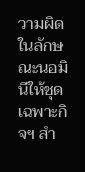วามผิดในลักษณะนอมินีให้ชุดเฉพาะกิจฯ สำ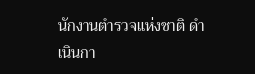นักงานตำรวจแห่งชาติ ดำเนินกา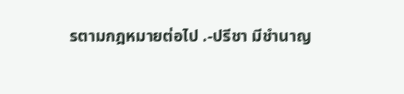รตามกฎหมายต่อไป .-ปรีชา มีชำนาญ